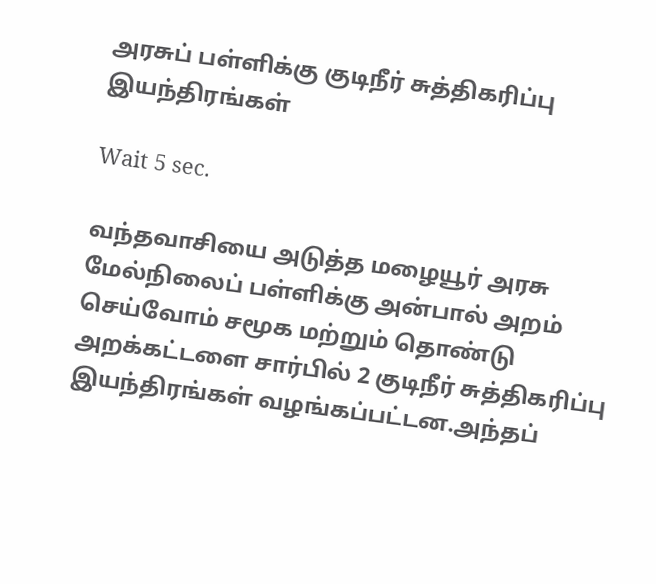அரசுப் பள்ளிக்கு குடிநீர் சுத்திகரிப்பு இயந்திரங்கள்

Wait 5 sec.

வந்தவாசியை அடுத்த மழையூர் அரசு மேல்நிலைப் பள்ளிக்கு அன்பால் அறம் செய்வோம் சமூக மற்றும் தொண்டு அறக்கட்டளை சார்பில் 2 குடிநீர் சுத்திகரிப்பு இயந்திரங்கள் வழங்கப்பட்டன.அந்தப்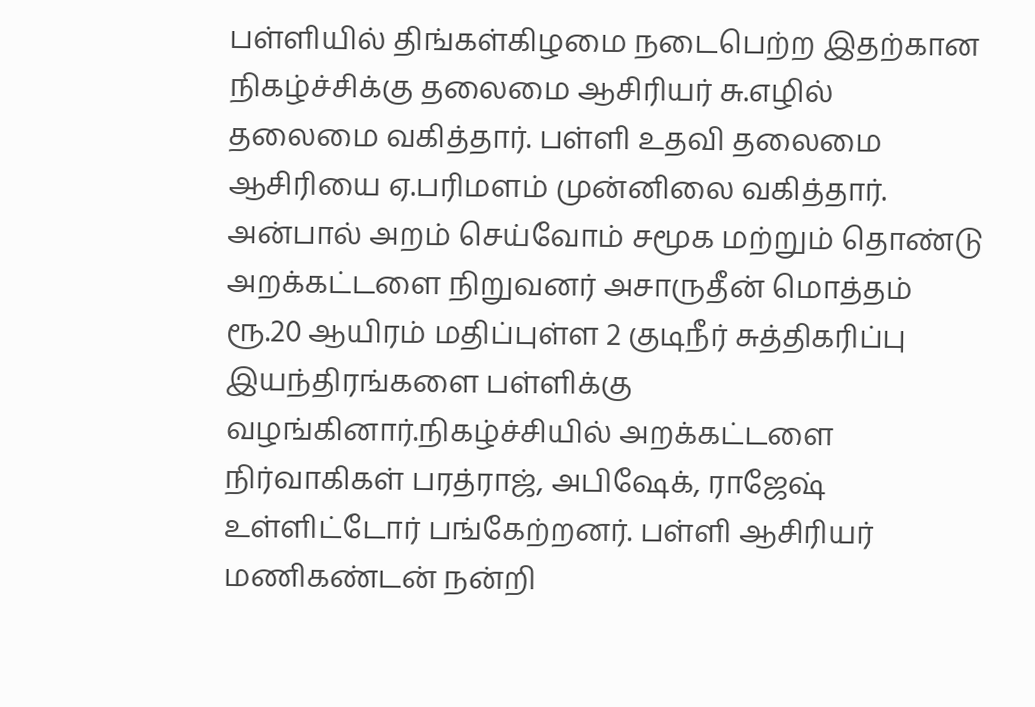பள்ளியில் திங்கள்கிழமை நடைபெற்ற இதற்கான நிகழ்ச்சிக்கு தலைமை ஆசிரியர் சு.எழில் தலைமை வகித்தார். பள்ளி உதவி தலைமை ஆசிரியை ஏ.பரிமளம் முன்னிலை வகித்தார். அன்பால் அறம் செய்வோம் சமூக மற்றும் தொண்டு அறக்கட்டளை நிறுவனர் அசாருதீன் மொத்தம் ரூ.20 ஆயிரம் மதிப்புள்ள 2 குடிநீர் சுத்திகரிப்பு இயந்திரங்களை பள்ளிக்கு வழங்கினார்.நிகழ்ச்சியில் அறக்கட்டளை நிர்வாகிகள் பரத்ராஜ், அபிஷேக், ராஜேஷ் உள்ளிட்டோர் பங்கேற்றனர். பள்ளி ஆசிரியர் மணிகண்டன் நன்றி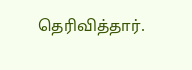தெரிவித்தார்.